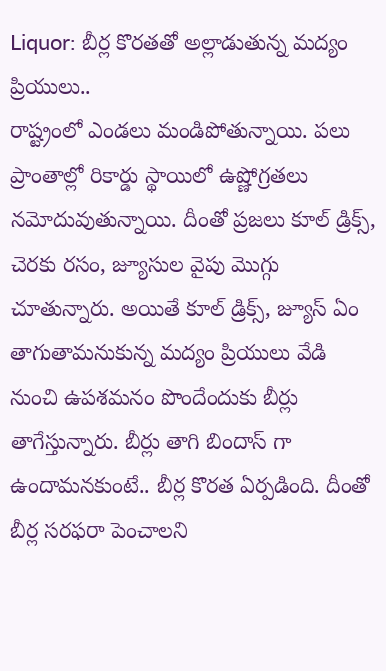Liquor: బీర్ల కొరతతో అల్లాడుతున్న మద్యం ప్రియులు..
రాష్ట్రంలో ఎండలు మండిపోతున్నాయి. పలు ప్రాంతాల్లో రికార్డు స్థాయిలో ఉష్ణోగ్రతలు నమోదువుతున్నాయి. దీంతో ప్రజలు కూల్ డ్రిక్స్, చెరకు రసం, జ్యూసుల వైపు మొగ్గు చూతున్నారు. అయితే కూల్ డ్రిక్స్, జ్యూస్ ఏం తాగుతామనుకున్న మద్యం ప్రియులు వేడి నుంచి ఉపశమనం పొందేందుకు బీర్లు తాగేస్తున్నారు. బీర్లు తాగి బిందాస్ గా ఉందామనకుంటే.. బీర్ల కొరత ఏర్పడింది. దీంతో బీర్ల సరఫరా పెంచాలని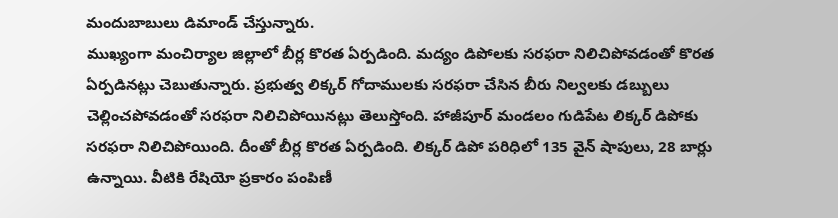మందుబాబులు డిమాండ్ చేస్తున్నారు.
ముఖ్యంగా మంచిర్యాల జిల్లాలో బీర్ల కొరత ఏర్పడింది. మద్యం డిపోలకు సరఫరా నిలిచిపోవడంతో కొరత ఏర్పడినట్లు చెబుతున్నారు. ప్రభుత్వ లిక్కర్ గోదాములకు సరఫరా చేసిన బీరు నిల్వలకు డబ్బులు చెల్లించపోవడంతో సరఫరా నిలిచిపోయినట్లు తెలుస్తోంది. హాజీపూర్ మండలం గుడిపేట లిక్కర్ డిపోకు సరఫరా నిలిచిపోయింది. దీంతో బీర్ల కొరత ఏర్పడింది. లిక్కర్ డిపో పరిధిలో 135 వైన్ షాపులు, 28 బార్లు ఉన్నాయి. వీటికి రేషియో ప్రకారం పంపిణీ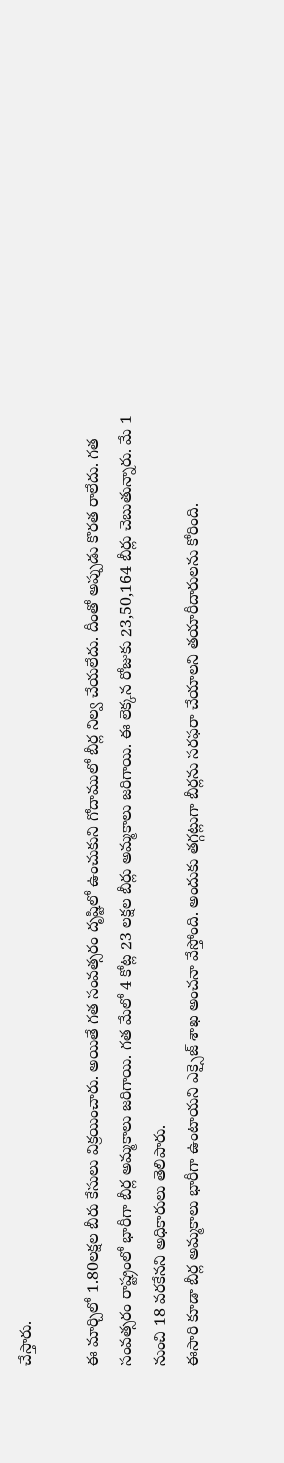చేస్తారు.

ఈ మార్చిలో 1.80లక్షల బీరు కేసులు విక్రయించారు. అయితే గత సంవత్సరం దృష్టిలో ఉంచుకుని గోదాములో బీర్ల నిల్వ చేయలేదు. దీంతో అప్పుడు కొరత రాలేదు. గత సంవత్సరం రాష్ట్రంలో భారీగా బీర్ల అమ్మకాలు జరిగాయి. గత మేలో 4 కోట్ల 23 లక్షల బీర్లు అమ్మకాలు జరిగాయి. ఈ లెక్కన రోజుకు 23,50,164 బీర్లు చెబుతున్నారు. మే 1 నుంచి 18 వరకేనని అధికారులు తెలిపారు.
ఈసారి కూడా బీర్ల అమ్మకాలు భారీగా ఉంటాయని ఎక్సైజ్ శాఖ అంచనా వేస్తోంది. అందుకు తగ్గట్లుగా బీర్లను సరఫరా చేయాలని తయారీదారులను కోరింది.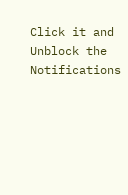Click it and Unblock the Notifications